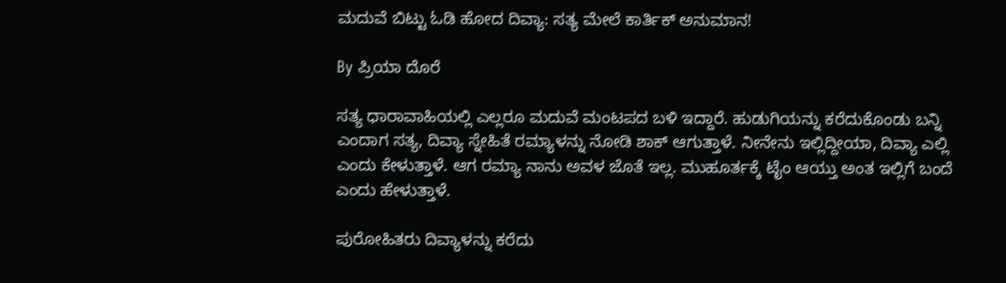ಮದುವೆ ಬಿಟ್ಟು ಓಡಿ ಹೋದ ದಿವ್ಯಾ: ಸತ್ಯ ಮೇಲೆ ಕಾರ್ತಿಕ್ ಅನುಮಾನ!

By ಪ್ರಿಯಾ ದೊರೆ

ಸತ್ಯ ಧಾರಾವಾಹಿಯಲ್ಲಿ ಎಲ್ಲರೂ ಮದುವೆ ಮಂಟಪದ ಬಳಿ ಇದ್ದಾರೆ. ಹುಡುಗಿಯನ್ನು ಕರೆದುಕೊಂಡು ಬನ್ನಿ ಎಂದಾಗ ಸತ್ಯ, ದಿವ್ಯಾ ಸ್ನೇಹಿತೆ ರಮ್ಯಾಳನ್ನು ನೋಡಿ ಶಾಕ್ ಆಗುತ್ತಾಳೆ. ನೀನೇನು ಇಲ್ಲಿದ್ದೀಯಾ, ದಿವ್ಯಾ ಎಲ್ಲಿ ಎಂದು ಕೇಳುತ್ತಾಳೆ. ಆಗ ರಮ್ಯಾ ನಾನು ಅವಳ ಜೊತೆ ಇಲ್ಲ. ಮುಹೂರ್ತಕ್ಕೆ ಟೈಂ ಆಯ್ತು ಅಂತ ಇಲ್ಲಿಗೆ ಬಂದೆ ಎಂದು ಹೇಳುತ್ತಾಳೆ.

ಪುರೋಹಿತರು ದಿವ್ಯಾಳನ್ನು ಕರೆದು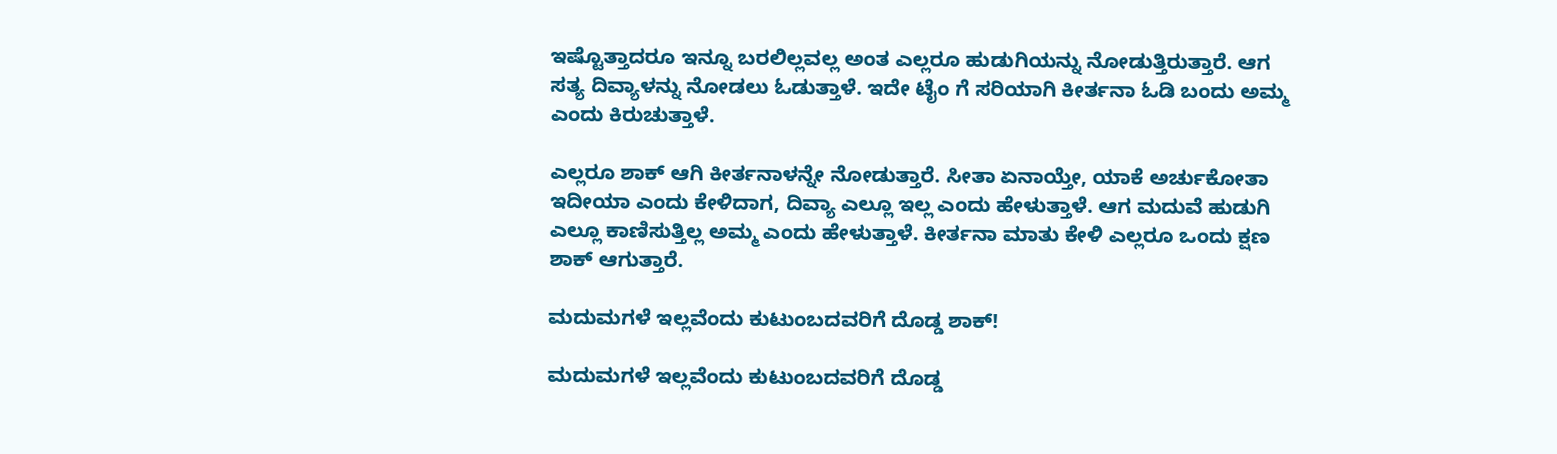ಇಷ್ಟೊತ್ತಾದರೂ ಇನ್ನೂ ಬರಲಿಲ್ಲವಲ್ಲ ಅಂತ ಎಲ್ಲರೂ ಹುಡುಗಿಯನ್ನು ನೋಡುತ್ತಿರುತ್ತಾರೆ. ಆಗ ಸತ್ಯ ದಿವ್ಯಾಳನ್ನು ನೋಡಲು ಓಡುತ್ತಾಳೆ. ಇದೇ ಟೈಂ ಗೆ ಸರಿಯಾಗಿ ಕೀರ್ತನಾ ಓಡಿ ಬಂದು ಅಮ್ಮ ಎಂದು ಕಿರುಚುತ್ತಾಳೆ.

ಎಲ್ಲರೂ ಶಾಕ್ ಆಗಿ ಕೀರ್ತನಾಳನ್ನೇ ನೋಡುತ್ತಾರೆ. ಸೀತಾ ಏನಾಯ್ತೇ, ಯಾಕೆ ಅರ್ಚುಕೋತಾ ಇದೀಯಾ ಎಂದು ಕೇಳಿದಾಗ, ದಿವ್ಯಾ ಎಲ್ಲೂ ಇಲ್ಲ ಎಂದು ಹೇಳುತ್ತಾಳೆ. ಆಗ ಮದುವೆ ಹುಡುಗಿ ಎಲ್ಲೂ ಕಾಣಿಸುತ್ತಿಲ್ಲ ಅಮ್ಮ ಎಂದು ಹೇಳುತ್ತಾಳೆ. ಕೀರ್ತನಾ ಮಾತು ಕೇಳಿ ಎಲ್ಲರೂ ಒಂದು ಕ್ಷಣ ಶಾಕ್ ಆಗುತ್ತಾರೆ.

ಮದುಮಗಳೆ ಇಲ್ಲವೆಂದು ಕುಟುಂಬದವರಿಗೆ ದೊಡ್ಡ ಶಾಕ್!

ಮದುಮಗಳೆ ಇಲ್ಲವೆಂದು ಕುಟುಂಬದವರಿಗೆ ದೊಡ್ಡ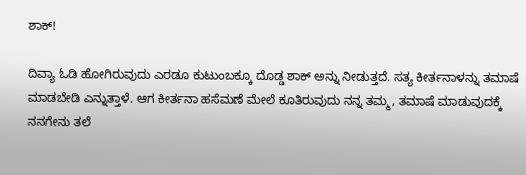ಶಾಕ್!

ದಿವ್ಯಾ ಓಡಿ ಹೋಗಿರುವುದು ಎರಡೂ ಕುಟುಂಬಕ್ಕೂ ದೊಡ್ಡ ಶಾಕ್ ಅನ್ನು ನೀಡುತ್ತದೆ. ಸತ್ಯ ಕೀರ್ತನಾಳನ್ನು ತಮಾಷೆ ಮಾಡಬೇಡಿ ಎನ್ನುತ್ತಾಳೆ. ಆಗ ಕೀರ್ತನಾ ಹಸೆಮಣೆ ಮೇಲೆ ಕೂತಿರುವುದು ನನ್ನ ತಮ್ಮ, ತಮಾಷೆ ಮಾಡುವುದಕ್ಕೆ ನನಗೇನು ತಲೆ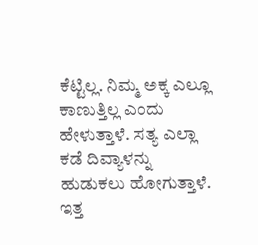ಕೆಟ್ಟಿಲ್ಲ. ನಿಮ್ಮ ಅಕ್ಕ ಎಲ್ಲೂ ಕಾಣುತ್ತಿಲ್ಲ ಎಂದು ಹೇಳುತ್ತಾಳೆ. ಸತ್ಯ ಎಲ್ಲಾ ಕಡೆ ದಿವ್ಯಾಳನ್ನು ಹುಡುಕಲು ಹೋಗುತ್ತಾಳೆ. ಇತ್ತ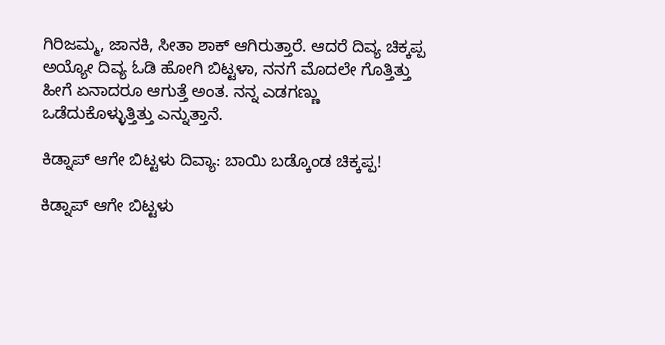ಗಿರಿಜಮ್ಮ, ಜಾನಕಿ, ಸೀತಾ ಶಾಕ್ ಆಗಿರುತ್ತಾರೆ. ಆದರೆ ದಿವ್ಯ ಚಿಕ್ಕಪ್ಪ ಅಯ್ಯೋ ದಿವ್ಯ ಓಡಿ ಹೋಗಿ ಬಿಟ್ಟಳಾ, ನನಗೆ ಮೊದಲೇ ಗೊತ್ತಿತ್ತು ಹೀಗೆ ಏನಾದರೂ ಆಗುತ್ತೆ ಅಂತ. ನನ್ನ ಎಡಗಣ್ಣು ಒಡೆದುಕೊಳ್ಳುತ್ತಿತ್ತು ಎನ್ನುತ್ತಾನೆ.

ಕಿಡ್ನಾಪ್ ಆಗೇ ಬಿಟ್ಟಳು ದಿವ್ಯಾ: ಬಾಯಿ ಬಡ್ಕೊಂಡ ಚಿಕ್ಕಪ್ಪ!

ಕಿಡ್ನಾಪ್ ಆಗೇ ಬಿಟ್ಟಳು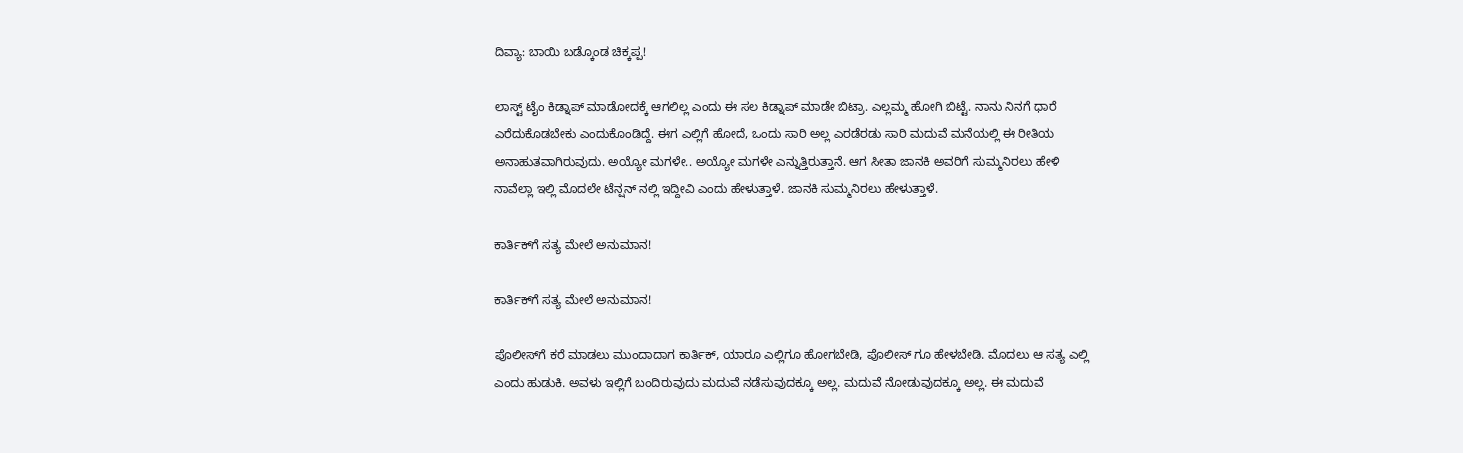ದಿವ್ಯಾ: ಬಾಯಿ ಬಡ್ಕೊಂಡ ಚಿಕ್ಕಪ್ಪ!

ಲಾಸ್ಟ್ ಟೈಂ ಕಿಡ್ನಾಪ್ ಮಾಡೋದಕ್ಕೆ ಆಗಲಿಲ್ಲ ಎಂದು ಈ ಸಲ ಕಿಡ್ನಾಪ್ ಮಾಡೇ ಬಿಟ್ರಾ. ಎಲ್ಲಮ್ಮ ಹೋಗಿ ಬಿಟ್ಟೆ. ನಾನು ನಿನಗೆ ಧಾರೆ ಎರೆದುಕೊಡಬೇಕು ಎಂದುಕೊಂಡಿದ್ದೆ. ಈಗ ಎಲ್ಲಿಗೆ ಹೋದೆ, ಒಂದು ಸಾರಿ ಅಲ್ಲ ಎರಡೆರಡು ಸಾರಿ ಮದುವೆ ಮನೆಯಲ್ಲಿ ಈ ರೀತಿಯ ಅನಾಹುತವಾಗಿರುವುದು. ಅಯ್ಯೋ ಮಗಳೇ.. ಅಯ್ಯೋ ಮಗಳೇ ಎನ್ನುತ್ತಿರುತ್ತಾನೆ. ಆಗ ಸೀತಾ ಜಾನಕಿ ಅವರಿಗೆ ಸುಮ್ಮನಿರಲು ಹೇಳಿ ನಾವೆಲ್ಲಾ ಇಲ್ಲಿ ಮೊದಲೇ ಟೆನ್ಷನ್ ನಲ್ಲಿ ಇದ್ದೀವಿ ಎಂದು ಹೇಳುತ್ತಾಳೆ. ಜಾನಕಿ ಸುಮ್ಮನಿರಲು ಹೇಳುತ್ತಾಳೆ.

ಕಾರ್ತಿಕ್‌ಗೆ ಸತ್ಯ ಮೇಲೆ ಅನುಮಾನ!

ಕಾರ್ತಿಕ್‌ಗೆ ಸತ್ಯ ಮೇಲೆ ಅನುಮಾನ!

ಪೊಲೀಸ್‌ಗೆ ಕರೆ ಮಾಡಲು ಮುಂದಾದಾಗ ಕಾರ್ತಿಕ್, ಯಾರೂ ಎಲ್ಲಿಗೂ ಹೋಗಬೇಡಿ, ಪೊಲೀಸ್ ಗೂ ಹೇಳಬೇಡಿ. ಮೊದಲು ಆ ಸತ್ಯ ಎಲ್ಲಿ ಎಂದು ಹುಡುಕಿ. ಅವಳು ಇಲ್ಲಿಗೆ ಬಂದಿರುವುದು ಮದುವೆ ನಡೆಸುವುದಕ್ಕೂ ಅಲ್ಲ. ಮದುವೆ ನೋಡುವುದಕ್ಕೂ ಅಲ್ಲ. ಈ ಮದುವೆ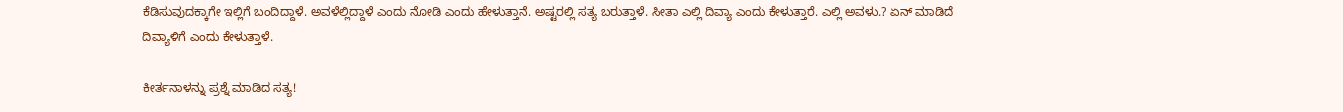ಕೆಡಿಸುವುದಕ್ಕಾಗೇ ಇಲ್ಲಿಗೆ ಬಂದಿದ್ದಾಳೆ. ಅವಳೆಲ್ಲಿದ್ದಾಳೆ ಎಂದು ನೋಡಿ ಎಂದು ಹೇಳುತ್ತಾನೆ. ಅಷ್ಟರಲ್ಲಿ ಸತ್ಯ ಬರುತ್ತಾಳೆ. ಸೀತಾ ಎಲ್ಲಿ ದಿವ್ಯಾ ಎಂದು ಕೇಳುತ್ತಾರೆ. ಎಲ್ಲಿ ಅವಳು.? ಏನ್ ಮಾಡಿದೆ ದಿವ್ಯಾಳಿಗೆ ಎಂದು ಕೇಳುತ್ತಾಳೆ.

ಕೀರ್ತನಾಳನ್ನು ಪ್ರಶ್ನೆ ಮಾಡಿದ ಸತ್ಯ!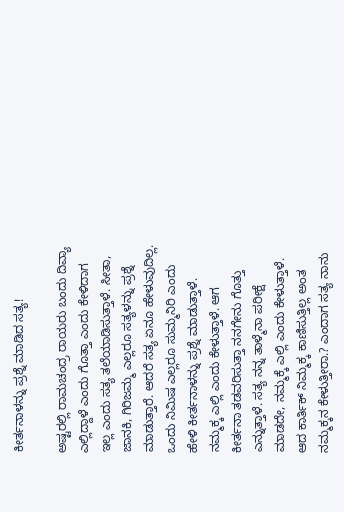ಕೀರ್ತನಾಳನ್ನು ಪ್ರಶ್ನೆ ಮಾಡಿದ ಸತ್ಯ!

ಅಷ್ಟರಲ್ಲಿ ರಾಮಚಂದ್ರ ರಾಯರು ಬಂದು ದಿವ್ಯಾ ಎಲ್ಲಿದ್ದಾಳೆ ಎಂದು ಗೊತ್ತಾ ಎಂದು ಕೇಳಿದಾಗ ಇಲ್ಲ ಎಂದು ಸತ್ಯ ತಲೆಯಾಡಿಸುತ್ತಾಳೆ. ಸೀತಾ, ಜಾನಕಿ, ಗಿರಿಜಮ್ಮ ಎಲ್ಲರೂ ಸತ್ಯಳನ್ನು ಪ್ರಶ್ನೆ ಮಾಡುತ್ತಾರೆ. ಆದರೆ ಸತ್ಯ ಏನೂ ಹೇಳುವುದಿಲ್ಲ. ಒಂದು ನಿಮಿಷ ಎಲ್ಲರೂ ಸುಮ್ಮನಿರಿ ಎಂದು ಹೇಳಿ ಕೀರ್ತನಾಳನ್ನು ಪ್ರಶ್ನೆ ಮಾಡುತ್ತಾಳೆ. ನಮ್ಮಕ್ಕ ಎಲ್ಲಿ ಎಂದು ಕೇಳುತ್ತಾಳೆ. ಆಗ ಕೀರ್ತನಾ ತಡವರಿಸುತ್ತಾ ನನಗೇನು ಗೊತ್ತು ಎನ್ನುತ್ತಾಳೆ. ಸತ್ಯ ನನ್ನ ತಾಳ್ಮೆನಾ ಪರೀಕ್ಷೆ ಮಾಡದೇ, ನಮ್ಮಕ್ಕೆ ಎಲ್ಲಿ ಎಂದು ಕೇಳುತ್ತಾಳೆ. ಆದ ಕಾರ್ತಿಕ್ ನಿಮ್ಮಕ್ಕ ಕಾಣಿಸುತ್ತಿಲ್ಲ ಅಂತ ನಮ್ಮಕ್ಕನ ಕೇಳುತ್ತೀರಾ.? ಎಂದಾಗ ಸತ್ಯ ನಾನು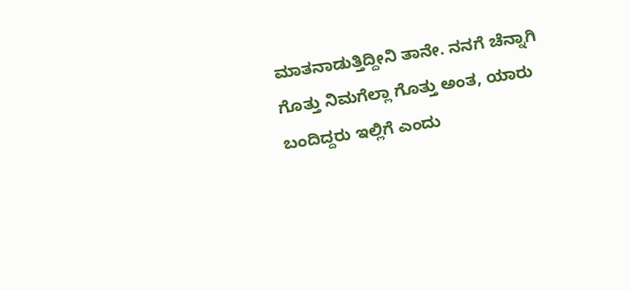ಮಾತನಾಡುತ್ತಿದ್ದೀನಿ ತಾನೇ. ನನಗೆ ಚೆನ್ನಾಗಿ ಗೊತ್ತು ನಿಮಗೆಲ್ಲಾ ಗೊತ್ತು ಅಂತ, ಯಾರು ಬಂದಿದ್ದರು ಇಲ್ಲಿಗೆ ಎಂದು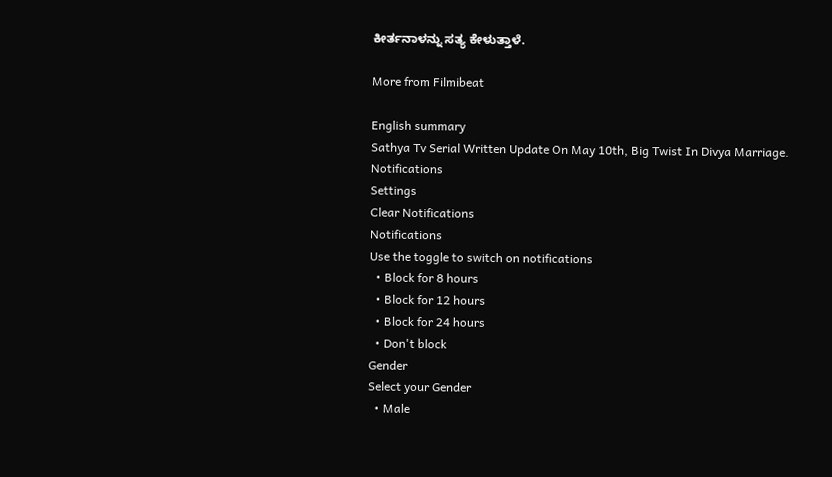ಕೀರ್ತನಾಳನ್ನು ಸತ್ಯ ಕೇಳುತ್ತಾಳೆ.

More from Filmibeat

English summary
Sathya Tv Serial Written Update On May 10th, Big Twist In Divya Marriage.
Notifications
Settings
Clear Notifications
Notifications
Use the toggle to switch on notifications
  • Block for 8 hours
  • Block for 12 hours
  • Block for 24 hours
  • Don't block
Gender
Select your Gender
  • Male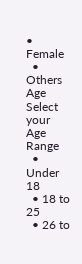• Female
  • Others
Age
Select your Age Range
  • Under 18
  • 18 to 25
  • 26 to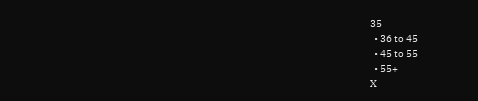35
  • 36 to 45
  • 45 to 55
  • 55+
X